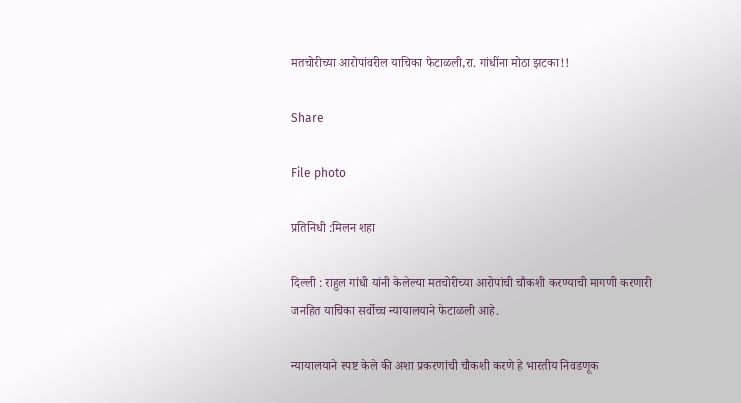मतचोरीच्या आरोपांवरील याचिका फेटाळली,रा. गांधींना मोठा झटका!!

Share

File photo

प्रतिनिधी :मिलन शहा

दिल्ली : राहुल गांधी यांनी केलेल्या मतचोरीच्या आरोपांची चौकशी करण्याची मागणी करणारी जनहित याचिका सर्वोच्च न्यायालयाने फेटाळली आहे.

न्यायालयाने स्पष्ट केले की अशा प्रकरणांची चौकशी करणे हे भारतीय निवडणूक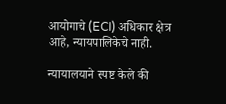आयोगाचे (ECI) अधिकार क्षेत्र आहे, न्यायपालिकेचे नाही.

न्यायालयाने स्पष्ट केले की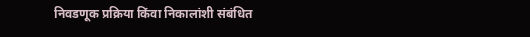निवडणूक प्रक्रिया किंवा निकालांशी संबंधित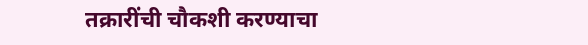तक्रारींची चौकशी करण्याचा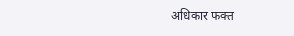अधिकार फक्त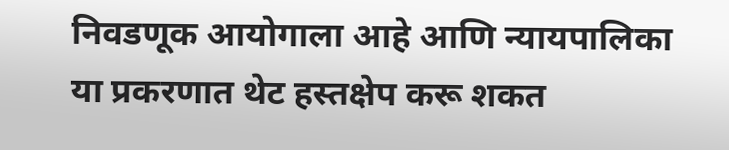निवडणूक आयोगाला आहे आणि न्यायपालिका या प्रकरणात थेट हस्तक्षेप करू शकत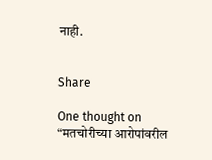नाही.


Share

One thought on “मतचोरीच्या आरोपांवरील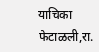याचिका फेटाळली,रा.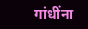गांधींना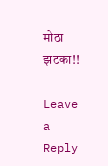मोठा झटका!!

Leave a Reply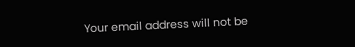Your email address will not be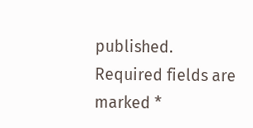published. Required fields are marked *